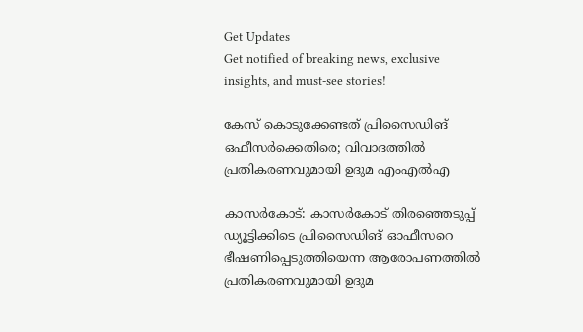Get Updates
Get notified of breaking news, exclusive insights, and must-see stories!

കേസ്‌ കൊടുക്കേണ്ടത്‌ പ്രിസൈഡിങ്‌ ഒഫീസര്‍ക്കെതിരെ; വിവാദത്തില്‍ പ്രതികരണവുമായി ഉദുമ എംഎല്‍എ

കാസര്‍കോട്‌: കാസര്‍കോട്‌ തിരഞ്ഞെടുപ്പ്‌ ഡ്യൂട്ടിക്കിടെ പ്രിസൈഡിങ്‌ ഓഫീസറെ ഭീഷണിപ്പെടുത്തിയെന്ന ആരോപണത്തില്‍ പ്രതികരണവുമായി ഉദുമ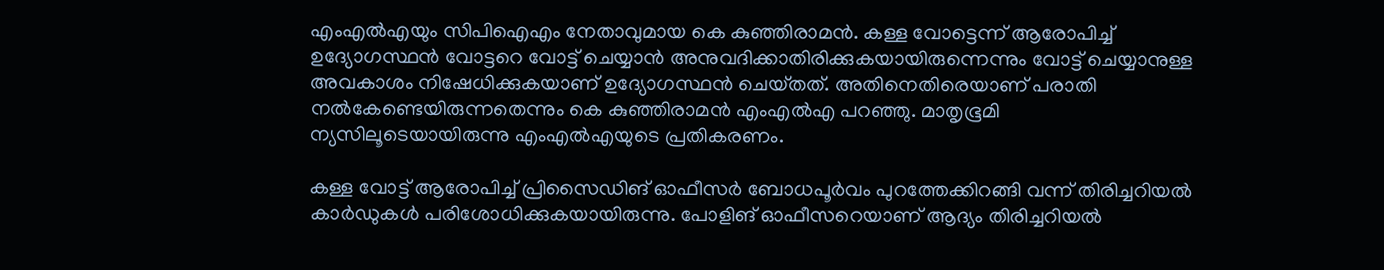എംഎല്‍എയും സിപിഐഎം നേതാവുമായ കെ കുഞ്ഞിരാമന്‍. കള്ള വോട്ടെന്ന്‌ ആരോപിച്ച്‌ ഉദ്യോഗസ്ഥന്‍ വോട്ടറെ വോട്ട്‌ ചെയ്യാന്‍ അനുവദിക്കാതിരിക്കുകയായിരുന്നെന്നും വോട്ട്‌ ചെയ്യാനുള്ള അവകാശം നിഷേധിക്കുകയാണ്‌ ഉദ്യോഗസ്ഥന്‍ ചെയ്‌തത്‌. അതിനെതിരെയാണ്‌ പരാതി നല്‍കേണ്ടെയിരുന്നതെന്നും കെ കുഞ്ഞിരാമന്‍ എംഎല്‍എ പറഞ്ഞു. മാതൃഭൂമി ന്യസിലൂടെയായിരുന്നു എംഎല്‍എയുടെ പ്രതികരണം.

കള്ള വോട്ട്‌ ആരോപിച്ച്‌ പ്രിസൈഡിങ്‌ ഓഫീസര്‍ ബോധപൂര്‍വം പുറത്തേക്കിറങ്ങി വന്ന്‌ തിരിച്ചറിയല്‍ കാര്‍ഡുകള്‍ പരിശോധിക്കുകയായിരുന്നു. പോളിങ്‌ ഓഫീസറെയാണ്‌ ആദ്യം തിരിച്ചറിയല്‍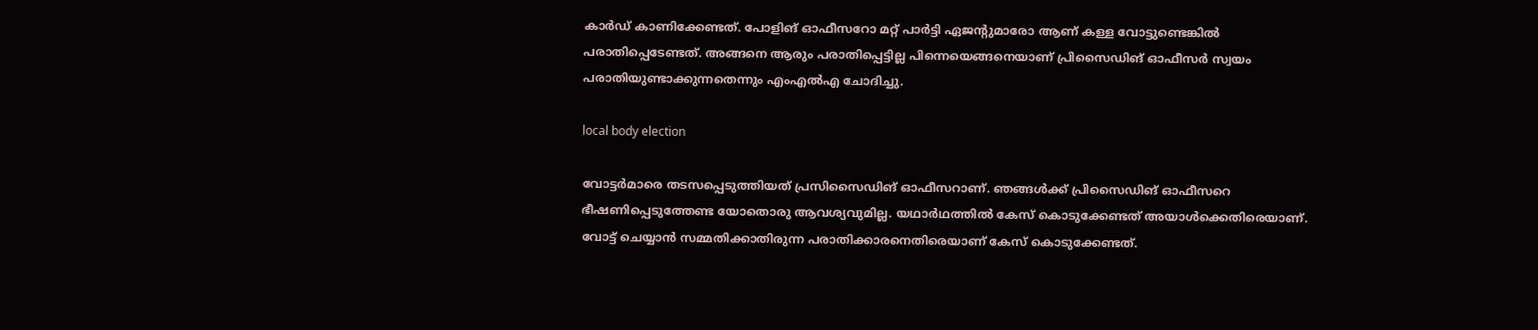കാര്‍ഡ്‌ കാണിക്കേണ്ടത്‌. പോളിങ്‌ ഓഫീസറോ മറ്റ്‌ പാര്‍ട്ടി ഏജന്റുമാരോ ആണ്‌ കള്ള വോട്ടുണ്ടെങ്കില്‍ പരാതിപ്പെടേണ്ടത്‌. അങ്ങനെ ആരും പരാതിപ്പെട്ടില്ല പിന്നെയെങ്ങനെയാണ്‌ പ്രിസൈഡിങ്‌ ഓഫീസര്‍ സ്വയം പരാതിയുണ്ടാക്കുന്നതെന്നും എംഎല്‍എ ചോദിച്ചു.

local body election

വോട്ടര്‍മാരെ തടസപ്പെടുത്തിയത്‌ പ്രസിസൈഡിങ്‌ ഓഫീസറാണ്‌. ഞങ്ങള്‍ക്ക്‌ പ്രിസൈഡിങ്‌ ഓഫീസറെ ഭീഷണിപ്പെടുത്തേണ്ട യോതൊരു ആവശ്യവുമില്ല. യഥാര്‍ഥത്തില്‍ കേസ്‌ കൊടുക്കേണ്ടത്‌ അയാള്‍ക്കെതിരെയാണ്‌. വോട്ട്‌ ചെയ്യാന്‍ സമ്മതിക്കാതിരുന്ന പരാതിക്കാരനെതിരെയാണ്‌ കേസ്‌ കൊടുക്കേണ്ടത്‌.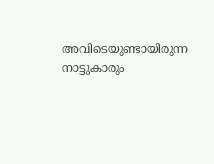അവിടെയുണ്ടായിരുന്ന നാട്ടുകാരും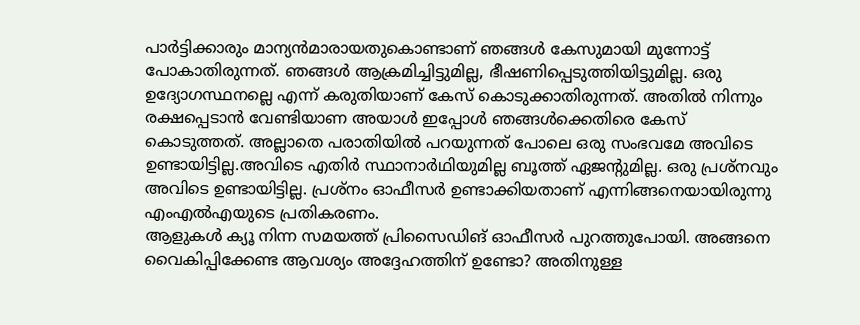പാര്‍ട്ടിക്കാരും മാന്യന്‍മാരായതുകൊണ്ടാണ്‌ ഞങ്ങള്‍ കേസുമായി മുന്നോട്ട്‌ പോകാതിരുന്നത്‌. ഞങ്ങള്‍ ആക്രമിച്ചിട്ടുമില്ല, ഭീഷണിപ്പെടുത്തിയിട്ടുമില്ല. ഒരു ഉദ്യോഗസ്ഥനല്ലെ എന്ന്‌ കരുതിയാണ്‌ കേസ്‌ കൊടുക്കാതിരുന്നത്‌. അതില്‍ നിന്നും രക്ഷപ്പെടാന്‍ വേണ്ടിയാണ അയാള്‍ ഇപ്പോള്‍ ഞങ്ങള്‍ക്കെതിരെ കേസ്‌ കൊടുത്തത്‌. അല്ലാതെ പരാതിയില്‍ പറയുന്നത്‌ പോലെ ഒരു സംഭവമേ അവിടെ ഉണ്ടായിട്ടില്ല.അവിടെ എതിര്‍ സ്ഥാനാര്‍ഥിയുമില്ല ബൂത്ത്‌ ഏജന്റുമില്ല. ഒരു പ്രശ്‌നവും അവിടെ ഉണ്ടായിട്ടില്ല. പ്രശ്‌നം ഓഫീസര്‍ ഉണ്ടാക്കിയതാണ്‌ എന്നിങ്ങനെയായിരുന്നു എംഎല്‍എയുടെ പ്രതികരണം.
ആളുകള്‍ ക്യൂ നിന്ന സമയത്ത്‌ പ്രിസൈഡിങ്‌ ഓഫീസര്‍ പുറത്തുപോയി. അങ്ങനെ വൈകിപ്പിക്കേണ്ട ആവശ്യം അദ്ദേഹത്തിന്‌ ഉണ്ടോ? അതിനുള്ള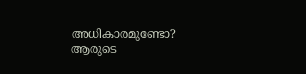അധികാരമുണ്ടോ? ആരുടെ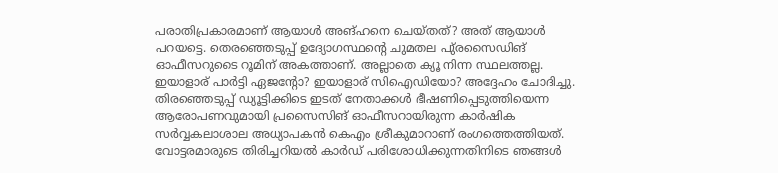പരാതിപ്രകാരമാണ്‌ ആയാള്‍ അങ്‌ഹനെ ചെയ്‌തത്‌? അത്‌ ആയാള്‍ പറയട്ടെ. തെരഞ്ഞെടുപ്പ്‌ ഉദ്യോഗസ്ഥന്റെ ചുമതല പു്രസൈഡിങ്‌ ഓഫീസറുടൈ റൂമിന്‌ അകത്താണ്‌. അല്ലാതെ ക്യൂ നിന്ന സ്ഥലത്തല്ല. ഇയാളാര്‌ പാര്‍ട്ടി ഏജന്റോ? ഇയാളാര്‌ സിഐഡിയോ? അദ്ദേഹം ചോദിച്ചു.
തിരഞ്ഞെടുപ്പ്‌ ഡ്യൂട്ടിക്കിടെ ഇടത്‌ നേതാക്കള്‍ ഭീഷണിപ്പെടുത്തിയെന്ന ആരോപണവുമായി പ്രസൈസിങ്‌ ഓഫീസറായിരുന്ന കാര്‍ഷിക സര്‍വ്വകലാശാല അധ്യാപകന്‍ കെഎം ശ്രീകുമാറാണ്‌ രംഗത്തെത്തിയത്‌. വോട്ടരമാരുടെ തിരിച്ചറിയല്‍ കാര്‍ഡ്‌ പരിശോധിക്കുന്നതിനിടെ ഞങ്ങള്‍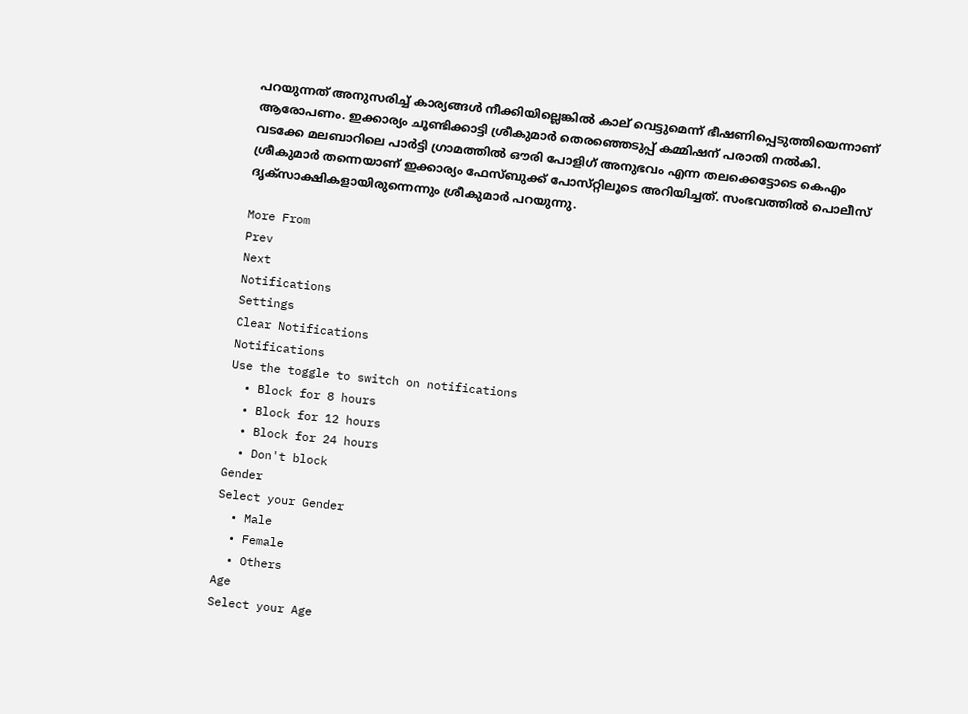പറയുന്നത്‌ അനുസരിച്ച്‌ കാര്യങ്ങള്‍ നീക്കിയില്ലെങ്കില്‍ കാല്‌ വെട്ടുമെന്ന്‌ ഭീഷണിപ്പെടുത്തിയെന്നാണ്‌ ആരോപണം. ഇക്കാര്യം ചൂണ്ടിക്കാട്ടി ശ്രീകുമാര്‍ തെരഞ്ഞെടുപ്പ്‌ കമ്മിഷന്‌ പരാതി നല്‍കി.
വടക്കേ മലബാറിലെ പാര്‍ട്ടി ഗ്രാമത്തില്‍ ഔരി പോളിഗ്‌ അനുഭവം എന്ന തലക്കെട്ടോടെ കെഎം ശ്രീകുമാര്‍ തന്നെയാണ്‌ ഇക്കാര്യം ഫേസ്‌ബുക്ക്‌ പോസ്‌റ്റിലൂടെ അറിയിച്ചത്‌. സംഭവത്തില്‍ പൊലീസ്‌ ദൃക്‌സാക്ഷികളായിരുന്നെന്നും ശ്രീകുമാര്‍ പറയുന്നു.

More From
Prev
Next
Notifications
Settings
Clear Notifications
Notifications
Use the toggle to switch on notifications
  • Block for 8 hours
  • Block for 12 hours
  • Block for 24 hours
  • Don't block
Gender
Select your Gender
  • Male
  • Female
  • Others
Age
Select your Age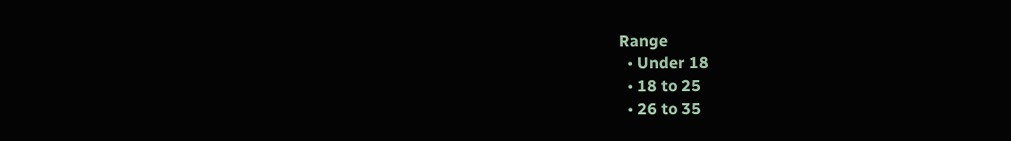Range
  • Under 18
  • 18 to 25
  • 26 to 35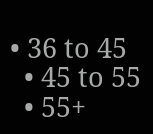• 36 to 45
  • 45 to 55
  • 55+